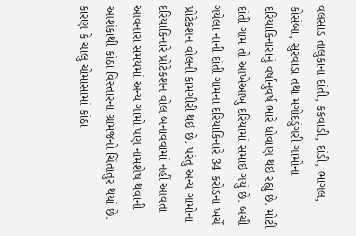વલસાડ તાલુકાના દાંતી, કકવાડી, દાંડી, ભાગલ, કોસંબા, સુરવાડા તથા મગોદડુંગરી ગામોના દરિયાકિનારાનું વર્ષાનુવર્ષ ભારે ધોવાણ થઇ રહ્યુ છે. મોટી દાંતી ગામ તો આખેઆખુ દરિયામાં સમાઇ ગયું છે. બચી ગયેલા નાની દાંતી ગામના દરિયાકિનારે 34 કરોડના ખર્ચે પ્રોટેકશન વોલની કામગીરી થઇ છે. પરંતુ અન્ય ગામોના દરિયાકિનારે પ્રોટેકશન વોલ બનાવવામાં નહીં આવતા આવનારા સમયમાં અન્ય ગામો પણ નામશેષ થવાની આશંકાથી કાંઠા વિસ્તારના ગ્રામજનો ચિંતાતુર થયાં છે. કારણ કે ચાલુ ચોમાસામાં કાંઠા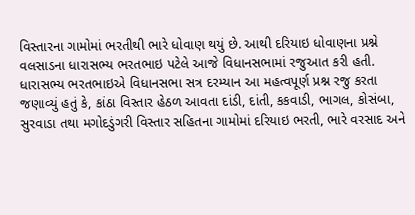વિસ્તારના ગામોમાં ભરતીથી ભારે ધોવાણ થયું છે. આથી દરિયાઇ ધોવાણના પ્રશ્ને વલસાડના ધારાસભ્ય ભરતભાઇ પટેલે આજે વિધાનસભામાં રજુઆત કરી હતી.
ધારાસભ્ય ભરતભાઇએ વિધાનસભા સત્ર દરમ્યાન આ મહત્વપૂર્ણ પ્રશ્ન રજુ કરતા જણાવ્યું હતું કે, કાંઠા વિસ્તાર હેઠળ આવતા દાંડી, દાંતી, કકવાડી, ભાગલ, કોસંબા, સુરવાડા તથા મગોદડુંગરી વિસ્તાર સહિતના ગામોમાં દરિયાઇ ભરતી, ભારે વરસાદ અને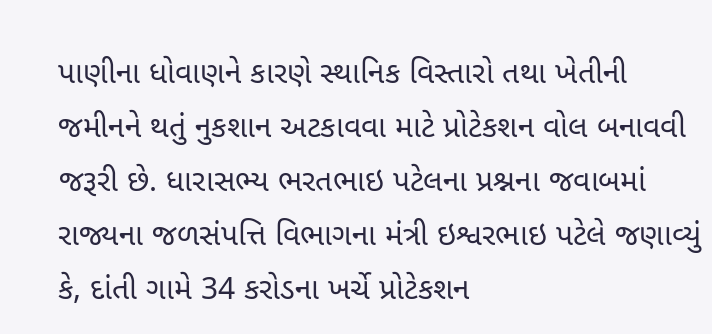પાણીના ધોવાણને કારણે સ્થાનિક વિસ્તારો તથા ખેતીની જમીનને થતું નુકશાન અટકાવવા માટે પ્રોટેકશન વોલ બનાવવી જરૂરી છે. ધારાસભ્ય ભરતભાઇ પટેલના પ્રશ્નના જવાબમાં રાજ્યના જળસંપત્તિ વિભાગના મંત્રી ઇશ્વરભાઇ પટેલે જણાવ્યું કે, દાંતી ગામે 34 કરોડના ખર્ચે પ્રોટેકશન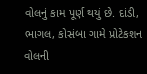વોલનું કામ પૂર્ણ થયું છે. દાંડી, ભાગલ, કોસંબા ગામે પ્રોટેકશન વોલની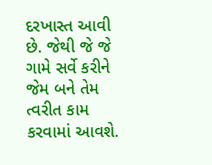દરખાસ્ત આવી છે. જેથી જે જે ગામે સર્વે કરીને જેમ બને તેમ ત્વરીત કામ કરવામાં આવશે.